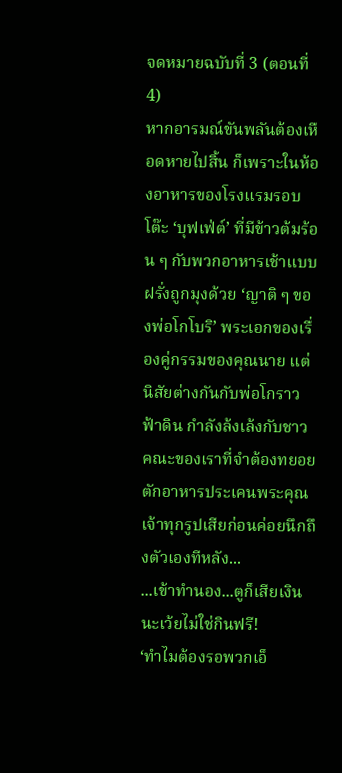จดหมายฉบับที่ 3 (ตอนที่ 4)
หากอารมณ์ขันพลันต้องเหือดหายไปสิ้น ก็เพราะในห้องอาหารของโรงแรมรอบโต๊ะ ‘บุฟเฟ่ต์’ ที่มีข้าวต้มร้อน ๆ กับพวกอาหารเช้าแบบฝรั่งถูกมุงด้วย ‘ญาติ ๆ ของพ่อโกโบริ’ พระเอกของเรื่องคู่กรรมของคุณนาย แต่นิสัยต่างกันกับพ่อโกราวฟ้าดิน กำลังล้งเล้งกับชาวคณะของเราที่จำต้องทยอยตักอาหารประเคนพระคุณเจ้าทุกรูปเสียก่อนค่อยนึกถึงตัวเองทีหลัง...
...เข้าทำนอง...ตูก็เสียเงินนะเว้ยไม่ใช่กินฟรี!
‘ทำไมต้องรอพวกเอ็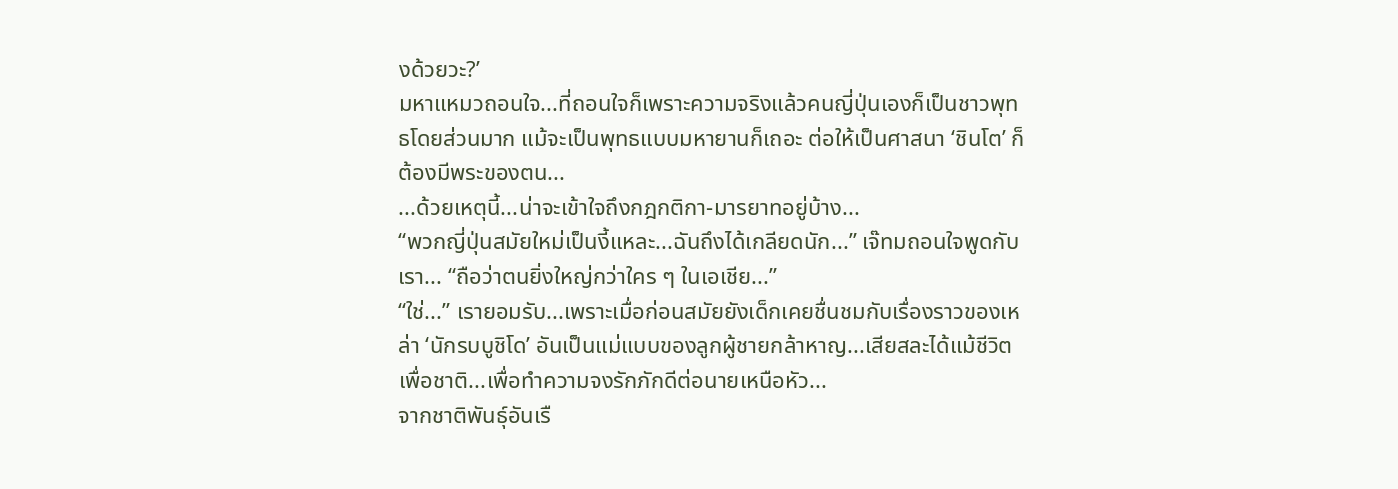งด้วยวะ?’
มหาแหมวถอนใจ...ที่ถอนใจก็เพราะความจริงแล้วคนญี่ปุ่นเองก็เป็นชาวพุทธโดยส่วนมาก แม้จะเป็นพุทธแบบมหายานก็เถอะ ต่อให้เป็นศาสนา ‘ชินโต’ ก็ต้องมีพระของตน...
...ด้วยเหตุนี้...น่าจะเข้าใจถึงกฎกติกา-มารยาทอยู่บ้าง...
“พวกญี่ปุ่นสมัยใหม่เป็นงี้แหละ...ฉันถึงได้เกลียดนัก...” เจ๊ทมถอนใจพูดกับเรา... “ถือว่าตนยิ่งใหญ่กว่าใคร ๆ ในเอเชีย...”
“ใช่...” เรายอมรับ...เพราะเมื่อก่อนสมัยยังเด็กเคยชื่นชมกับเรื่องราวของเหล่า ‘นักรบบูชิโด’ อันเป็นแม่แบบของลูกผู้ชายกล้าหาญ...เสียสละได้แม้ชีวิตเพื่อชาติ...เพื่อทำความจงรักภักดีต่อนายเหนือหัว...
จากชาติพันธุ์อันเรื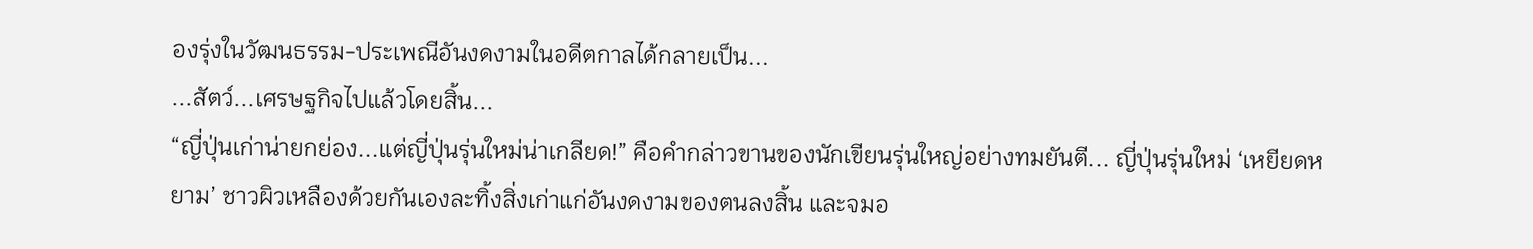องรุ่งในวัฒนธรรม-ประเพณีอันงดงามในอดีตกาลได้กลายเป็น...
...สัตว์...เศรษฐกิจไปแล้วโดยสิ้น...
“ญี่ปุ่นเก่าน่ายกย่อง...แต่ญี่ปุ่นรุ่นใหม่น่าเกลียด!” คือคำกล่าวขานของนักเขียนรุ่นใหญ่อย่างทมยันตี... ญี่ปุ่นรุ่นใหม่ ‘เหยียดหยาม’ ชาวผิวเหลืองด้วยกันเองละทิ้งสิ่งเก่าแก่อันงดงามของตนลงสิ้น และจมอ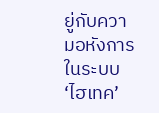ยู่กับความอหังการในระบบ ‘ไฮเทค’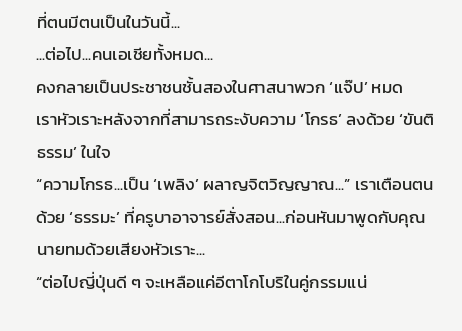ที่ตนมีตนเป็นในวันนี้...
...ต่อไป...คนเอเชียทั้งหมด...
คงกลายเป็นประชาชนชั้นสองในศาสนาพวก ‘แจ๊ป’ หมด
เราหัวเราะหลังจากที่สามารถระงับความ ‘โกรธ’ ลงด้วย ‘ขันติธรรม’ ในใจ
“ความโกรธ...เป็น ‘เพลิง’ ผลาญจิตวิญญาณ...” เราเตือนตนด้วย ‘ธรรมะ’ ที่ครูบาอาจารย์สั่งสอน...ก่อนหันมาพูดกับคุณนายทมด้วยเสียงหัวเราะ...
“ต่อไปญี่ปุ่นดี ๆ จะเหลือแค่อีตาโกโบริในคู่กรรมแน่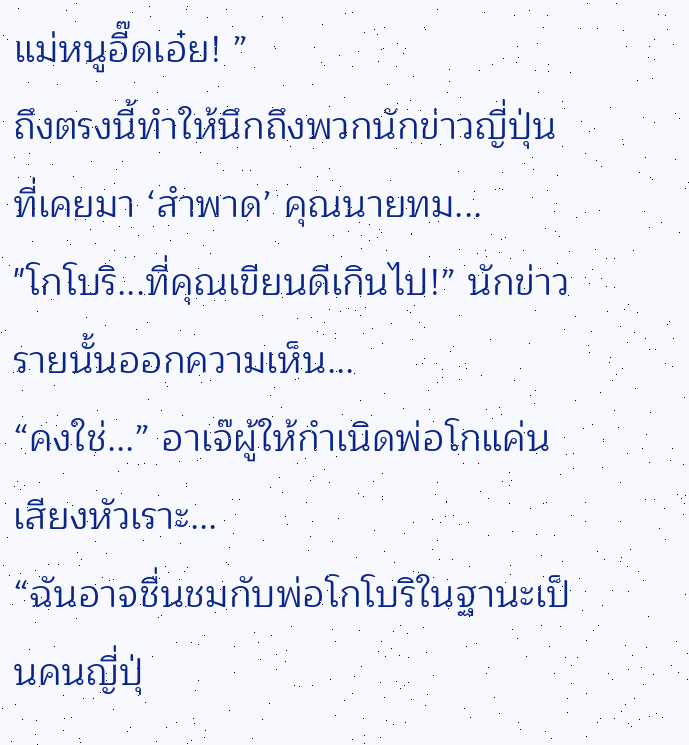แม่หนูอี๊ดเอ๋ย! ”
ถึงตรงนี้ทำให้นึกถึงพวกนักข่าวญี่ปุ่นที่เคยมา ‘สำพาด’ คุณนายทม...
"โกโบริ...ที่คุณเขียนดีเกินไป!” นักข่าวรายนั้นออกความเห็น...
“คงใช่...” อาเจ๊ผู้ให้กำเนิดพ่อโกแค่นเสียงหัวเราะ...
“ฉันอาจชื่นชมกับพ่อโกโบริในฐานะเป็นคนญี่ปุ่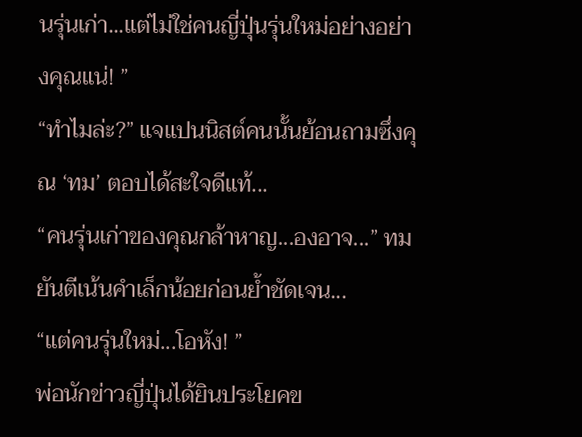นรุ่นเก่า...แต่ไม่ใช่คนญี่ปุ่นรุ่นใหม่อย่างอย่างคุณแน่! ”
“ทำไมล่ะ?” แจแปนนิสต์คนนั้นย้อนถามซึ่งคุณ ‘ทม’ ตอบได้สะใจดีแท้...
“คนรุ่นเก่าของคุณกล้าหาญ...องอาจ...” ทมยันตีเน้นคำเล็กน้อยก่อนย้ำชัดเจน...
“แต่คนรุ่นใหม่...โอหัง! ”
พ่อนักข่าวญี่ปุ่นได้ยินประโยคข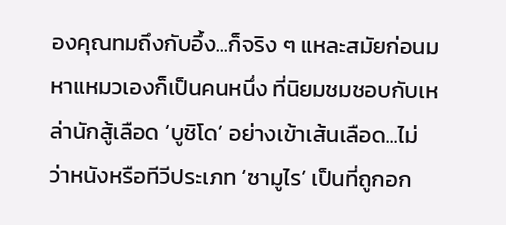องคุณทมถึงกับอึ้ง...ก็จริง ๆ แหละสมัยก่อนมหาแหมวเองก็เป็นคนหนึ่ง ที่นิยมชมชอบกับเหล่านักสู้เลือด ‘บูชิโด’ อย่างเข้าเส้นเลือด...ไม่ว่าหนังหรือทีวีประเภท ‘ซามูไร’ เป็นที่ถูกอก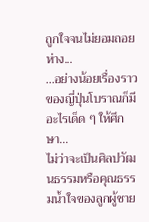ถูกใจจนไม่ยอมถอยห่าง...
...อย่างน้อยเรื่องราวของญี่ปุ่นโบราณก็มีอะไรเด็ด ๆ ให้ศึกษา...
ไม่ว่าจะเป็นศิลปวัฒนธรรมหรือคุณธรรมน้ำใจของลูกผู้ชาย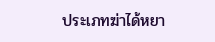ประเภทฆ่าได้หยา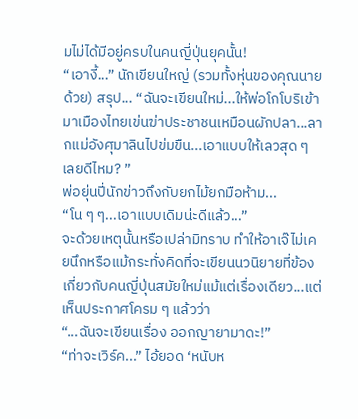มไม่ได้มีอยู่ครบในคนญี่ปุ่นยุคนั้น!
“เอางี้...” นักเขียนใหญ่ (รวมทั้งหุ่นของคุณนายด้วย) สรุป... “ฉันจะเขียนใหม่...ให้พ่อโกโบริเข้ามาเมืองไทยเข่นฆ่าประชาชนเหมือนผักปลา...ลากแม่อังศุมาลินไปข่มขืน...เอาแบบให้เลวสุด ๆ เลยดีไหม? ”
พ่อยุ่นปี่นักข่าวถึงกับยกไม้ยกมือห้าม... “โน ๆ ๆ...เอาแบบเดิมน่ะดีแล้ว...”
จะด้วยเหตุนั้นหรือเปล่ามิทราบ ทำให้อาเจ๊ไม่เคยนึกหรือแม้กระทั่งคิดที่จะเขียนนวนิยายที่ข้องเกี่ยวกับคนญี่ปุ่นสมัยใหม่แม้แต่เรื่องเดียว...แต่เห็นประกาศโครม ๆ แล้วว่า
“...ฉันจะเขียนเรื่อง ออกญายามาดะ!”
“ท่าจะเวิร์ค...” ไอ้ยอด ‘หนับห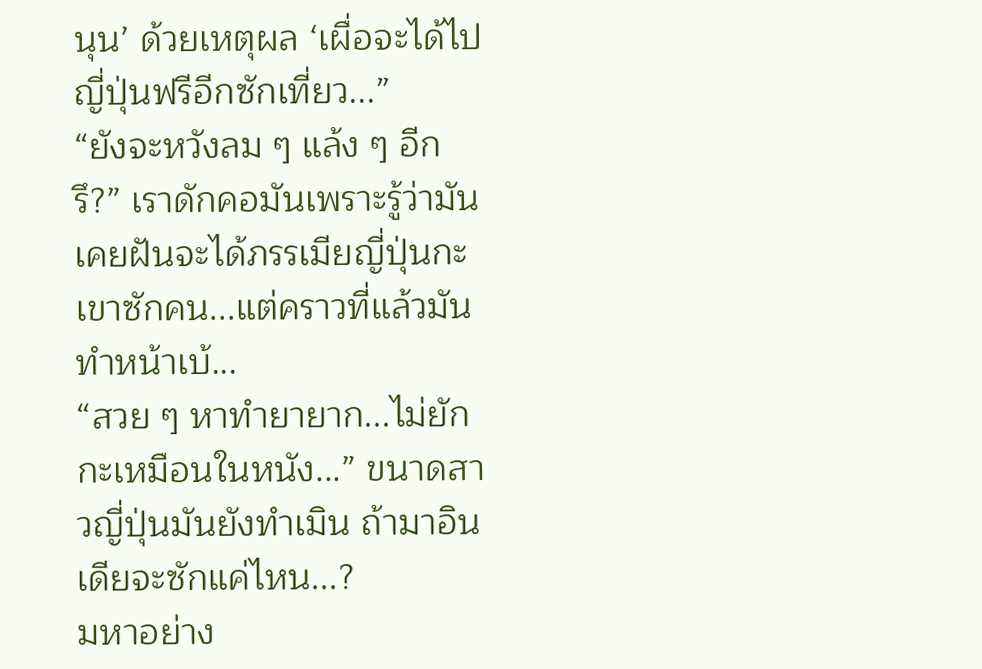นุน’ ด้วยเหตุผล ‘เผื่อจะได้ไปญี่ปุ่นฟรีอีกซักเที่ยว...”
“ยังจะหวังลม ๆ แล้ง ๆ อีกรึ?” เราดักคอมันเพราะรู้ว่ามันเคยฝันจะได้ภรรเมียญี่ปุ่นกะเขาซักคน...แต่คราวที่แล้วมันทำหน้าเบ้...
“สวย ๆ หาทำยายาก...ไม่ยักกะเหมือนในหนัง...” ขนาดสาวญี่ปุ่นมันยังทำเมิน ถ้ามาอินเดียจะซักแค่ไหน...?
มหาอย่าง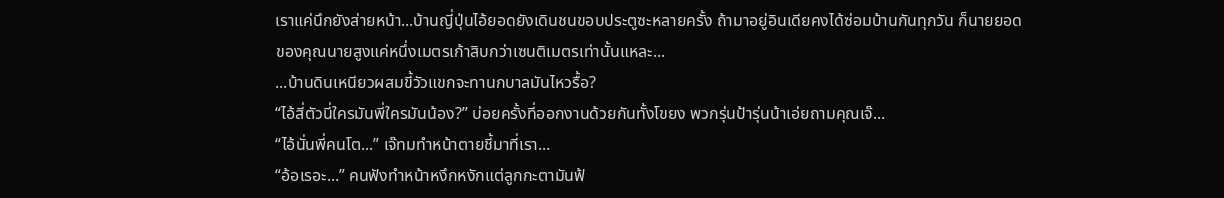เราแค่นึกยังส่ายหน้า...บ้านญี่ปุ่นไอ้ยอดยังเดินชนขอบประตูซะหลายครั้ง ถ้ามาอยู่อินเดียคงได้ซ่อมบ้านกันทุกวัน ก็นายยอดของคุณนายสูงแค่หนึ่งเมตรเก้าสิบกว่าเซนติเมตรเท่านั้นแหละ...
...บ้านดินเหนียวผสมขี้วัวแขกจะทานกบาลมันไหวรื้อ?
“ไอ้สี่ตัวนี่ใครมันพี่ใครมันน้อง?” บ่อยครั้งที่ออกงานด้วยกันทั้งโขยง พวกรุ่นป้ารุ่นน้าเอ่ยถามคุณเจ๊...
“ไอ้นั่นพี่คนโต...” เจ๊ทมทำหน้าตายชี้มาที่เรา...
“อ้อเรอะ...” คนฟังทำหน้าหงึกหงักแต่ลูกกะตามันฟ้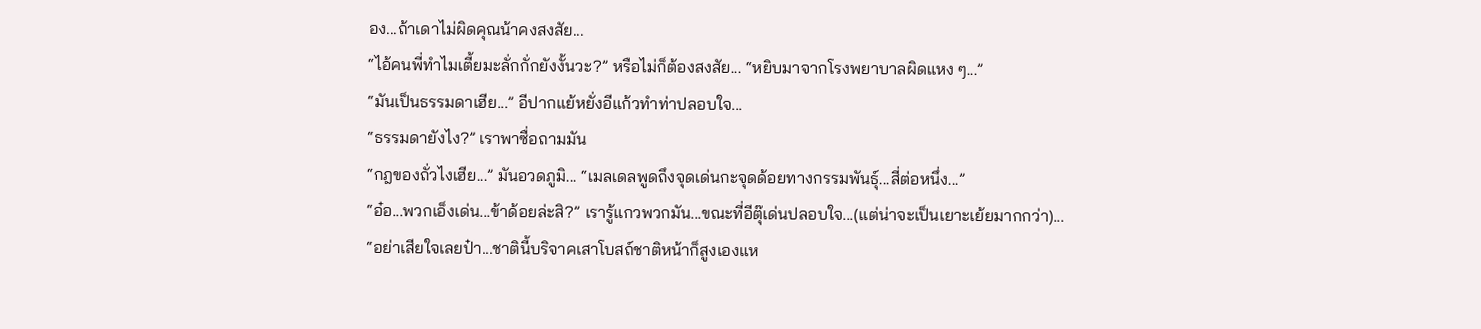อง...ถ้าเดาไม่ผิดคุณน้าคงสงสัย...
“ไอ้คนพี่ทำไมเตี้ยมะลั่กกั่กยังงั้นวะ?” หรือไม่ก็ต้องสงสัย... “หยิบมาจากโรงพยาบาลผิดแหง ๆ...”
“มันเป็นธรรมดาเฮีย...” อีปากแย้หยั่งอีแก้วทำท่าปลอบใจ...
“ธรรมดายังไง?” เราพาซื่อถามมัน
“กฎของถั่วไงเฮีย...” มันอวดภูมิ... “เมลเดลพูดถึงจุดเด่นกะจุดด้อยทางกรรมพันธุ์...สี่ต่อหนึ่ง...”
“อ๋อ...พวกเอ็งเด่น...ข้าด้อยล่ะสิ?” เรารู้แกวพวกมัน...ขณะที่อีตุ๊เด่นปลอบใจ...(แต่น่าจะเป็นเยาะเย้ยมากกว่า)...
“อย่าเสียใจเลยป๋า...ชาตินี้บริจาคเสาโบสถ์ชาติหน้าก็สูงเองแห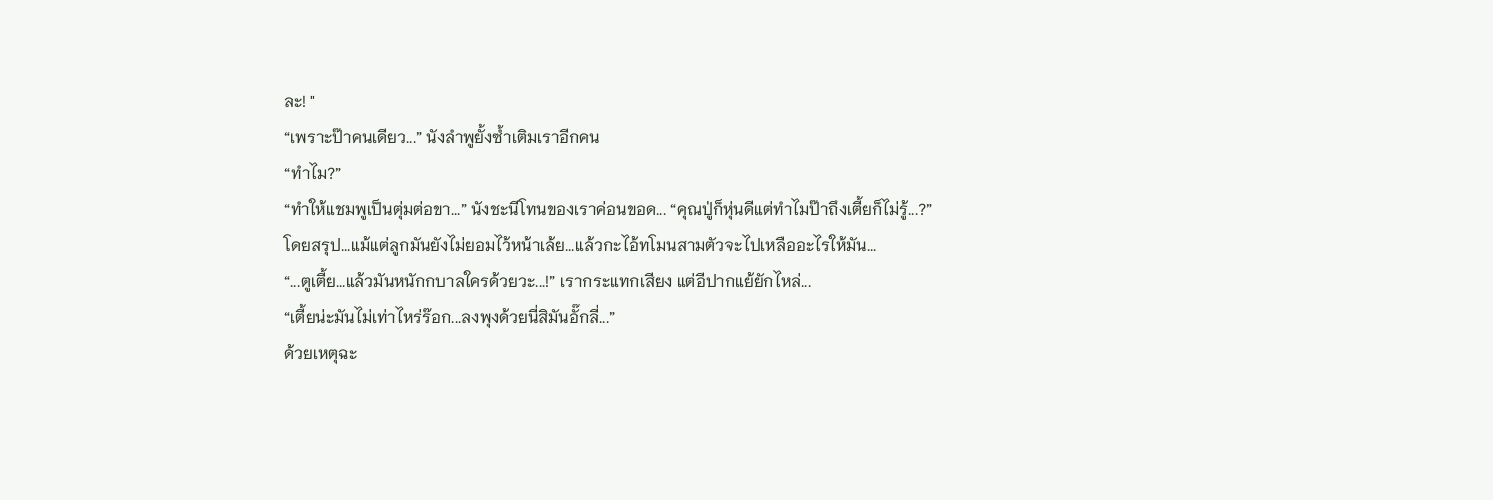ละ! "
“เพราะป๊าคนเดียว...” นังลำพูยั้งซ้ำเติมเราอีกคน
“ทำไม?”
“ทำให้แชมพูเป็นตุ่มต่อขา...” นังชะนีโทนของเราค่อนขอด... “คุณปู่ก็หุ่นดีแต่ทำไมป๊าถึงเตี้ยก็ไม่รู้...?”
โดยสรุป...แม้แต่ลูกมันยังไม่ยอมไว้หน้าเล้ย...แล้วกะไอ้ทโมนสามตัวจะไปเหลืออะไรให้มัน...
“...ตูเตี้ย...แล้วมันหนักกบาลใครด้วยวะ...!” เรากระแทกเสียง แต่อีปากแย้ยักไหล่...
“เตี้ยน่ะมันไม่เท่าไหร่ร๊อก...ลงพุงด้วยนี่สิมันอั๊กลี่...”
ด้วยเหตุฉะ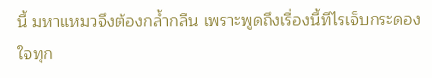นี้ มหาแหมวจึงต้องกล้ำกลืน เพราะพูดถึงเรื่องนี้ทีไรเจ็บกระดองใจทุก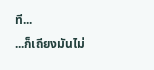ที...
...ก็เถียงมันไม่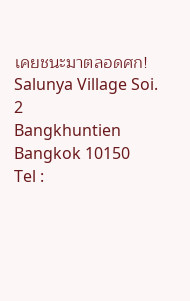เคยชนะมาตลอดศก!
Salunya Village Soi. 2
Bangkhuntien Bangkok 10150
Tel :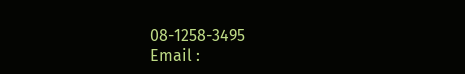08-1258-3495
Email :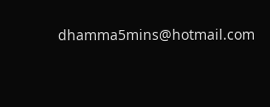dhamma5mins@hotmail.com